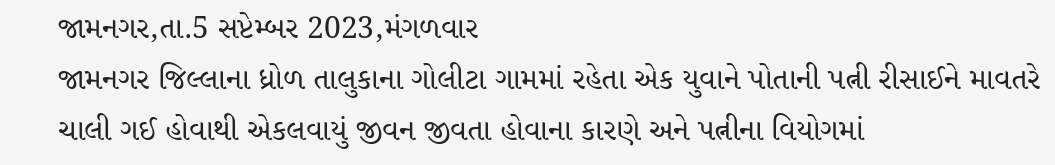જામનગર,તા.5 સપ્ટેમ્બર 2023,મંગળવાર
જામનગર જિલ્લાના ધ્રોળ તાલુકાના ગોલીટા ગામમાં રહેતા એક યુવાને પોતાની પત્ની રીસાઈને માવતરે ચાલી ગઈ હોવાથી એકલવાયું જીવન જીવતા હોવાના કારણે અને પત્નીના વિયોગમાં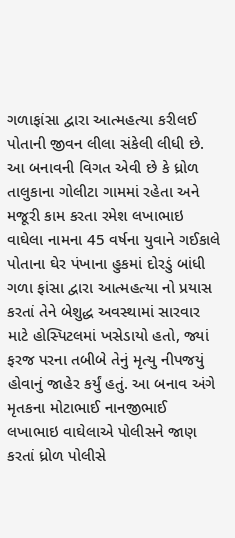ગળાફાંસા દ્વારા આત્મહત્યા કરીલઈ પોતાની જીવન લીલા સંકેલી લીધી છે.
આ બનાવની વિગત એવી છે કે ધ્રોળ તાલુકાના ગોલીટા ગામમાં રહેતા અને મજૂરી કામ કરતા રમેશ લખાભાઇ વાઘેલા નામના 45 વર્ષના યુવાને ગઈકાલે પોતાના ઘેર પંખાના હુકમાં દોરડું બાંધી ગળા ફાંસા દ્વારા આત્મહત્યા નો પ્રયાસ કરતાં તેને બેશુદ્ધ અવસ્થામાં સારવાર માટે હોસ્પિટલમાં ખસેડાયો હતો, જ્યાં ફરજ પરના તબીબે તેનું મૃત્યુ નીપજયું હોવાનું જાહેર કર્યું હતું. આ બનાવ અંગે મૃતકના મોટાભાઈ નાનજીભાઈ લખાભાઇ વાઘેલાએ પોલીસને જાણ કરતાં ધ્રોળ પોલીસે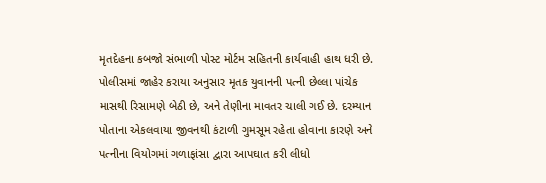મૃતદેહના કબજો સંભાળી પોસ્ટ મોર્ટમ સહિતની કાર્યવાહી હાથ ધરી છે.
પોલીસમાં જાહેર કરાયા અનુસાર મૃતક યુવાનની પત્ની છેલ્લા પાંચેક માસથી રિસામણે બેઠી છે, અને તેણીના માવતર ચાલી ગઈ છે. દરમ્યાન પોતાના એકલવાયા જીવનથી કંટાળી ગુમસૂમ રહેતા હોવાના કારણે અને પત્નીના વિયોગમાં ગળાફાંસા દ્વારા આપઘાત કરી લીધો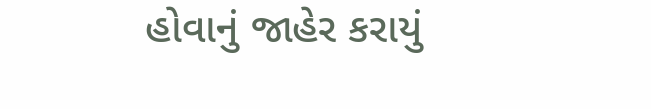હોવાનું જાહેર કરાયું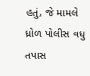હતું, જે મામલે ધ્રોળ પોલીસ વધુ તપાસ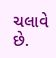ચલાવે છે.